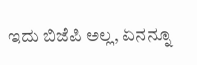ಇದು ಬಿಜೆಪಿ ಅಲ್ಲ, ಏನನ್ನೂ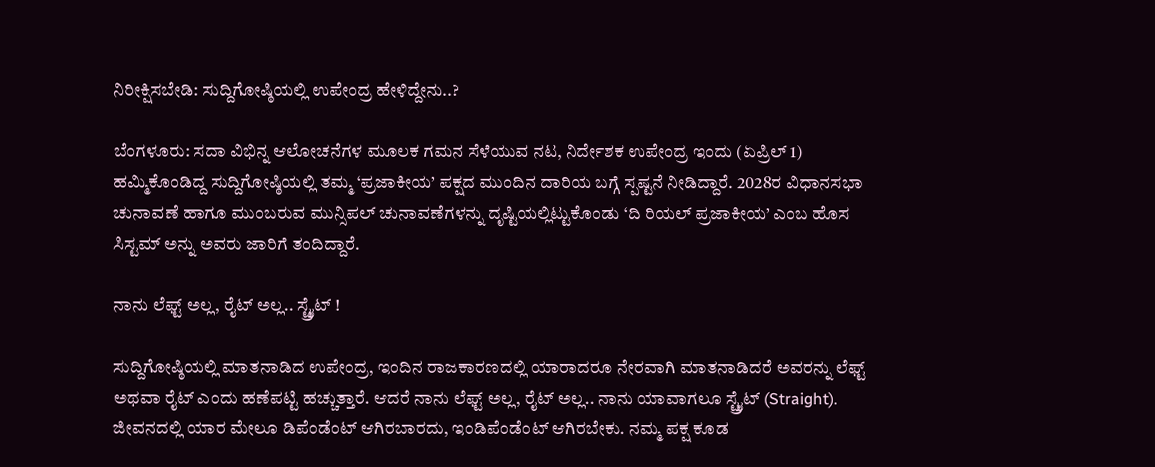ನಿರೀಕ್ಷಿಸಬೇಡಿ: ಸುದ್ದಿಗೋಷ್ಠಿಯಲ್ಲಿ ಉಪೇಂದ್ರ ಹೇಳಿದ್ದೇನು..?

ಬೆಂಗಳೂರು: ಸದಾ ವಿಭಿನ್ನ ಆಲೋಚನೆಗಳ ಮೂಲಕ ಗಮನ ಸೆಳೆಯುವ ನಟ, ನಿರ್ದೇಶಕ ಉಪೇಂದ್ರ ಇಂದು (ಏಪ್ರಿಲ್ 1) ಹಮ್ಮಿಕೊಂಡಿದ್ದ ಸುದ್ದಿಗೋಷ್ಠಿಯಲ್ಲಿ ತಮ್ಮ ‘ಪ್ರಜಾಕೀಯ’ ಪಕ್ಷದ ಮುಂದಿನ ದಾರಿಯ ಬಗ್ಗೆ ಸ್ಪಷ್ಟನೆ ನೀಡಿದ್ದಾರೆ. 2028ರ ವಿಧಾನಸಭಾ ಚುನಾವಣೆ ಹಾಗೂ ಮುಂಬರುವ ಮುನ್ಸಿಪಲ್ ಚುನಾವಣೆಗಳನ್ನು ದೃಷ್ಟಿಯಲ್ಲಿಟ್ಟುಕೊಂಡು ‘ದಿ ರಿಯಲ್ ಪ್ರಜಾಕೀಯ’ ಎಂಬ ಹೊಸ ಸಿಸ್ಟಮ್ ಅನ್ನು ಅವರು ಜಾರಿಗೆ ತಂದಿದ್ದಾರೆ.

ನಾನು ಲೆಫ್ಟ್ ಅಲ್ಲ, ರೈಟ್ ಅಲ್ಲ.. ಸ್ಟ್ರೈಟ್ !

ಸುದ್ದಿಗೋಷ್ಠಿಯಲ್ಲಿ ಮಾತನಾಡಿದ ಉಪೇಂದ್ರ, ಇಂದಿನ ರಾಜಕಾರಣದಲ್ಲಿ ಯಾರಾದರೂ ನೇರವಾಗಿ ಮಾತನಾಡಿದರೆ ಅವರನ್ನು ಲೆಫ್ಟ್ ಅಥವಾ ರೈಟ್ ಎಂದು ಹಣೆಪಟ್ಟಿ ಹಚ್ಚುತ್ತಾರೆ. ಆದರೆ ನಾನು ಲೆಫ್ಟ್ ಅಲ್ಲ, ರೈಟ್ ಅಲ್ಲ.. ನಾನು ಯಾವಾಗಲೂ ಸ್ಟ್ರೈಟ್ (Straight). ಜೀವನದಲ್ಲಿ ಯಾರ ಮೇಲೂ ಡಿಪೆಂಡೆಂಟ್ ಆಗಿರಬಾರದು, ಇಂಡಿಪೆಂಡೆಂಟ್ ಆಗಿರಬೇಕು. ನಮ್ಮ ಪಕ್ಷ ಕೂಡ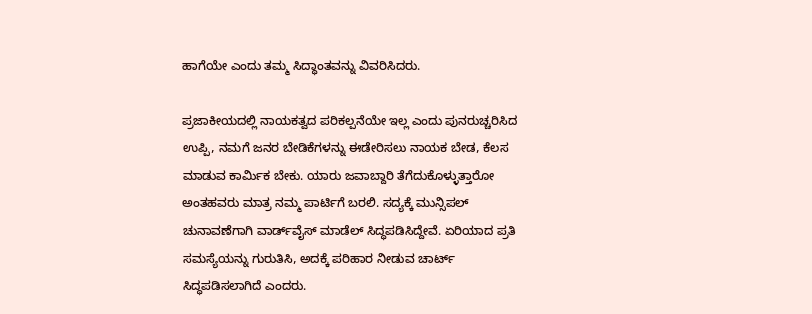ಹಾಗೆಯೇ ಎಂದು ತಮ್ಮ ಸಿದ್ಧಾಂತವನ್ನು ವಿವರಿಸಿದರು.

ಪ್ರಜಾಕೀಯದಲ್ಲಿ ನಾಯಕತ್ವದ ಪರಿಕಲ್ಪನೆಯೇ ಇಲ್ಲ ಎಂದು ಪುನರುಚ್ಚರಿಸಿದ ಉಪ್ಪಿ, ನಮಗೆ ಜನರ ಬೇಡಿಕೆಗಳನ್ನು ಈಡೇರಿಸಲು ನಾಯಕ ಬೇಡ, ಕೆಲಸ ಮಾಡುವ ಕಾರ್ಮಿಕ ಬೇಕು. ಯಾರು ಜವಾಬ್ದಾರಿ ತೆಗೆದುಕೊಳ್ಳುತ್ತಾರೋ ಅಂತಹವರು ಮಾತ್ರ ನಮ್ಮ ಪಾರ್ಟಿಗೆ ಬರಲಿ. ಸದ್ಯಕ್ಕೆ ಮುನ್ಸಿಪಲ್ ಚುನಾವಣೆಗಾಗಿ ವಾರ್ಡ್‌ವೈಸ್ ಮಾಡೆಲ್ ಸಿದ್ಧಪಡಿಸಿದ್ದೇವೆ. ಏರಿಯಾದ ಪ್ರತಿ ಸಮಸ್ಯೆಯನ್ನು ಗುರುತಿಸಿ, ಅದಕ್ಕೆ ಪರಿಹಾರ ನೀಡುವ ಚಾರ್ಟ್ ಸಿದ್ಧಪಡಿಸಲಾಗಿದೆ ಎಂದರು.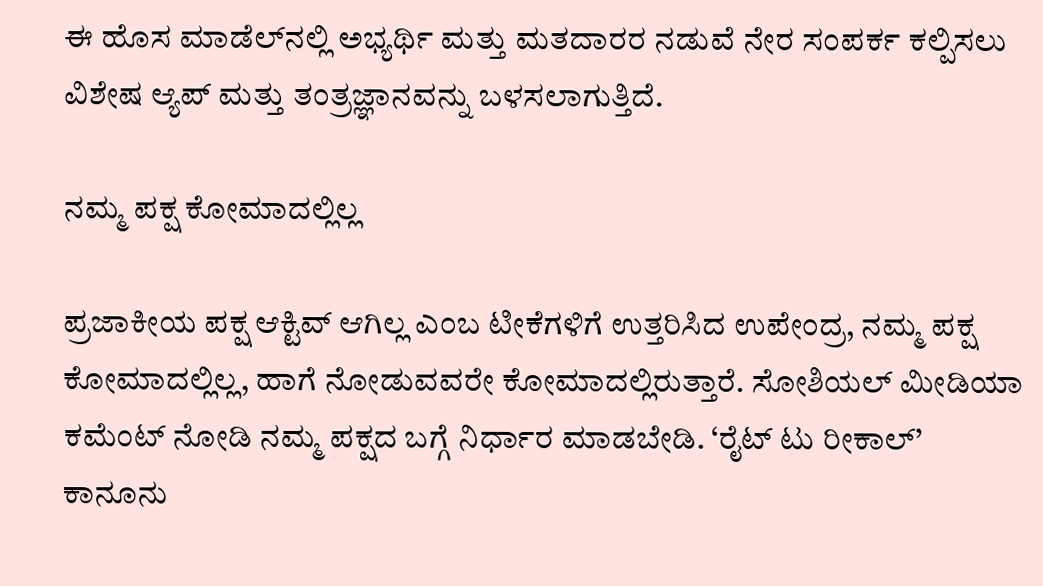ಈ ಹೊಸ ಮಾಡೆಲ್‌ನಲ್ಲಿ ಅಭ್ಯರ್ಥಿ ಮತ್ತು ಮತದಾರರ ನಡುವೆ ನೇರ ಸಂಪರ್ಕ ಕಲ್ಪಿಸಲು ವಿಶೇಷ ಆ್ಯಪ್ ಮತ್ತು ತಂತ್ರಜ್ಞಾನವನ್ನು ಬಳಸಲಾಗುತ್ತಿದೆ.

ನಮ್ಮ ಪಕ್ಷ ಕೋಮಾದಲ್ಲಿಲ್ಲ

ಪ್ರಜಾಕೀಯ ಪಕ್ಷ ಆಕ್ಟಿವ್ ಆಗಿಲ್ಲ ಎಂಬ ಟೀಕೆಗಳಿಗೆ ಉತ್ತರಿಸಿದ ಉಪೇಂದ್ರ, ನಮ್ಮ ಪಕ್ಷ ಕೋಮಾದಲ್ಲಿಲ್ಲ, ಹಾಗೆ ನೋಡುವವರೇ ಕೋಮಾದಲ್ಲಿರುತ್ತಾರೆ. ಸೋಶಿಯಲ್ ಮೀಡಿಯಾ ಕಮೆಂಟ್ ನೋಡಿ ನಮ್ಮ ಪಕ್ಷದ ಬಗ್ಗೆ ನಿರ್ಧಾರ ಮಾಡಬೇಡಿ. ‘ರೈಟ್ ಟು ರೀಕಾಲ್’ ಕಾನೂನು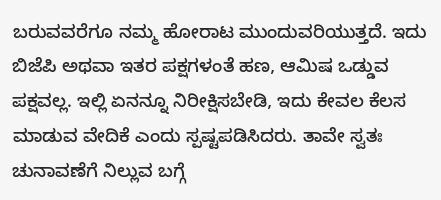ಬರುವವರೆಗೂ ನಮ್ಮ ಹೋರಾಟ ಮುಂದುವರಿಯುತ್ತದೆ. ಇದು ಬಿಜೆಪಿ ಅಥವಾ ಇತರ ಪಕ್ಷಗಳಂತೆ ಹಣ, ಆಮಿಷ ಒಡ್ಡುವ ಪಕ್ಷವಲ್ಲ. ಇಲ್ಲಿ ಏನನ್ನೂ ನಿರೀಕ್ಷಿಸಬೇಡಿ, ಇದು ಕೇವಲ ಕೆಲಸ ಮಾಡುವ ವೇದಿಕೆ ಎಂದು ಸ್ಪಷ್ಟಪಡಿಸಿದರು. ತಾವೇ ಸ್ವತಃ ಚುನಾವಣೆಗೆ ನಿಲ್ಲುವ ಬಗ್ಗೆ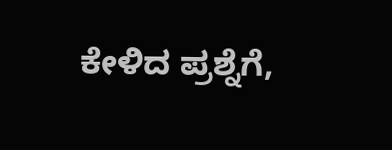ಕೇಳಿದ ಪ್ರಶ್ನೆಗೆ,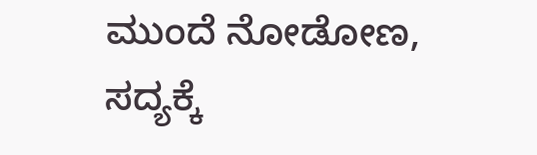ಮುಂದೆ ನೋಡೋಣ, ಸದ್ಯಕ್ಕೆ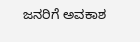ಜನರಿಗೆ ಅವಕಾಶ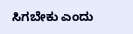ಸಿಗಬೇಕು ಎಂದು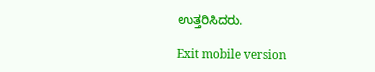ಉತ್ತರಿಸಿದರು.

Exit mobile version